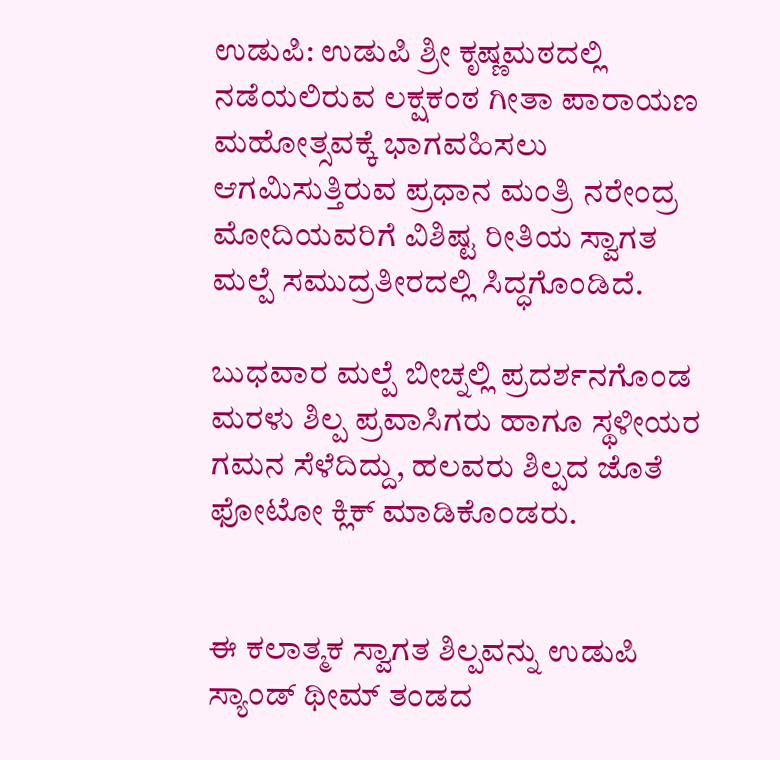ಉಡುಪಿ: ಉಡುಪಿ ಶ್ರೀ ಕೃಷ್ಣಮಠದಲ್ಲಿ ನಡೆಯಲಿರುವ ಲಕ್ಷಕಂಠ ಗೀತಾ ಪಾರಾಯಣ ಮಹೋತ್ಸವಕ್ಕೆ ಭಾಗವಹಿಸಲು ಆಗಮಿಸುತ್ತಿರುವ ಪ್ರಧಾನ ಮಂತ್ರಿ ನರೇಂದ್ರ ಮೋದಿಯವರಿಗೆ ವಿಶಿಷ್ಟ ರೀತಿಯ ಸ್ವಾಗತ ಮಲ್ಪೆ ಸಮುದ್ರತೀರದಲ್ಲಿ ಸಿದ್ಧಗೊಂಡಿದೆ.

ಬುಧವಾರ ಮಲ್ಪೆ ಬೀಚ್ನಲ್ಲಿ ಪ್ರದರ್ಶನಗೊಂಡ ಮರಳು ಶಿಲ್ಪ ಪ್ರವಾಸಿಗರು ಹಾಗೂ ಸ್ಥಳೀಯರ ಗಮನ ಸೆಳೆದಿದ್ದು, ಹಲವರು ಶಿಲ್ಪದ ಜೊತೆ ಫೋಟೋ ಕ್ಲಿಕ್ ಮಾಡಿಕೊಂಡರು.


ಈ ಕಲಾತ್ಮಕ ಸ್ವಾಗತ ಶಿಲ್ಪವನ್ನು ಉಡುಪಿ ಸ್ಯಾಂಡ್ ಥೀಮ್ ತಂಡದ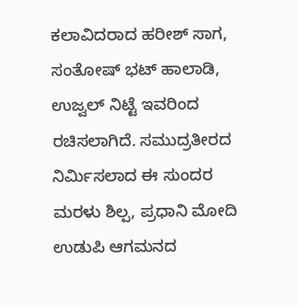ಕಲಾವಿದರಾದ ಹರೀಶ್ ಸಾಗ, ಸಂತೋಷ್ ಭಟ್ ಹಾಲಾಡಿ, ಉಜ್ವಲ್ ನಿಟ್ಟೆ ಇವರಿಂದ ರಚಿಸಲಾಗಿದೆ. ಸಮುದ್ರತೀರದ ನಿರ್ಮಿಸಲಾದ ಈ ಸುಂದರ ಮರಳು ಶಿಲ್ಪ, ಪ್ರಧಾನಿ ಮೋದಿ ಉಡುಪಿ ಆಗಮನದ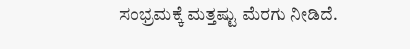ಸಂಭ್ರಮಕ್ಕೆ ಮತ್ತಷ್ಟು ಮೆರಗು ನೀಡಿದೆ.